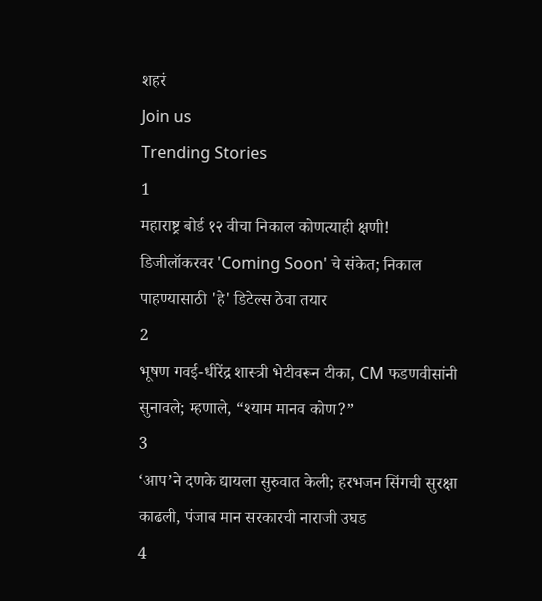शहरं
Join us
Trending Stories
1
महाराष्ट्र बोर्ड १२ वीचा निकाल कोणत्याही क्षणी! डिजीलॉकरवर 'Coming Soon' चे संकेत; निकाल पाहण्यासाठी 'हे' डिटेल्स ठेवा तयार
2
भूषण गवई-धीरेंद्र शास्त्री भेटीवरून टीका, CM फडणवीसांनी सुनावले; म्हणाले, “श्याम मानव कोण?”
3
‘आप’ने दणके द्यायला सुरुवात केली; हरभजन सिंगची सुरक्षा काढली, पंजाब मान सरकारची नाराजी उघड
4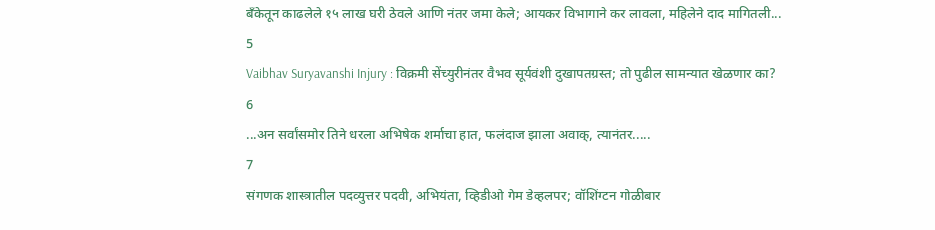बँकेतून काढलेले १५ लाख घरी ठेवले आणि नंतर जमा केले; आयकर विभागाने कर लावला, महिलेने दाद मागितली...
5
Vaibhav Suryavanshi Injury : विक्रमी सेंच्युरीनंतर वैभव सूर्यवंशी दुखापतग्रस्त; तो पुढील सामन्यात खेळणार का?
6
...अन सर्वांसमोर तिने धरला अभिषेक शर्माचा हात, फलंदाज झाला अवाक्, त्यानंतर.....
7
संगणक शास्त्रातील पदव्युत्तर पदवी, अभियंता, व्हिडीओ गेम डेव्हलपर; वॉशिंग्टन गोळीबार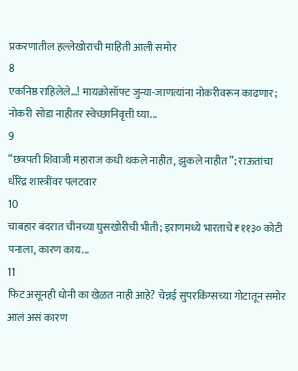प्रकरणातील हल्लेखोराची माहिती आली समोर
8
एकनिष्ठ राहिलेले...! मायक्रोसॉफ्ट जुन्या-जाणत्यांना नोकरीवरून काढणार; नोकरी सोडा नाहीतर स्वेच्छानिवृत्ती घ्या...
9
“छत्रपती शिवाजी महाराज कधी थकले नाहीत, झुकले नाहीत”; राऊतांचा धीरेंद्र शास्त्रींवर पलटवार
10
चाबहार बंदरात चीनच्या घुसखोरीची भीती; इराणमध्ये भारताचे ₹११३० कोटी पनाला, कारण काय...
11
फिट असूनही धोनी का खेळत नाही आहे? चेन्नई सुपरकिंग्सच्या गोटातून समोर आलं असं कारण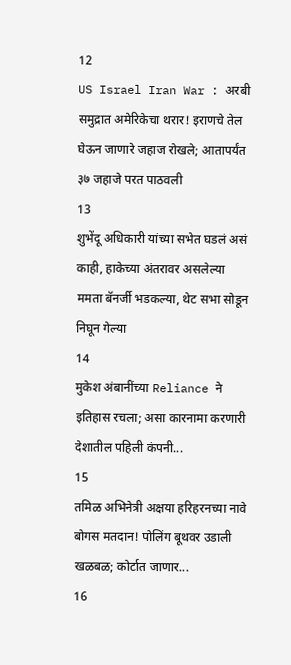12
US Israel Iran War : अरबी समुद्रात अमेरिकेचा थरार! इराणचे तेल घेऊन जाणारे जहाज रोखले; आतापर्यंत ३७ जहाजे परत पाठवली
13
शुभेंदू अधिकारी यांच्या सभेत घडलं असं काही, हाकेच्या अंतरावर असलेल्या ममता बॅनर्जी भडकल्या, थेट सभा सोडून निघून गेल्या
14
मुकेश अंबानींच्या Reliance ने इतिहास रचला; असा कारनामा करणारी देशातील पहिली कंपनी...
15
तमिळ अभिनेत्री अक्षया हरिहरनच्या नावे बोगस मतदान! पोलिंग बूथवर उडाली खळबळ; कोर्टात जाणार...
16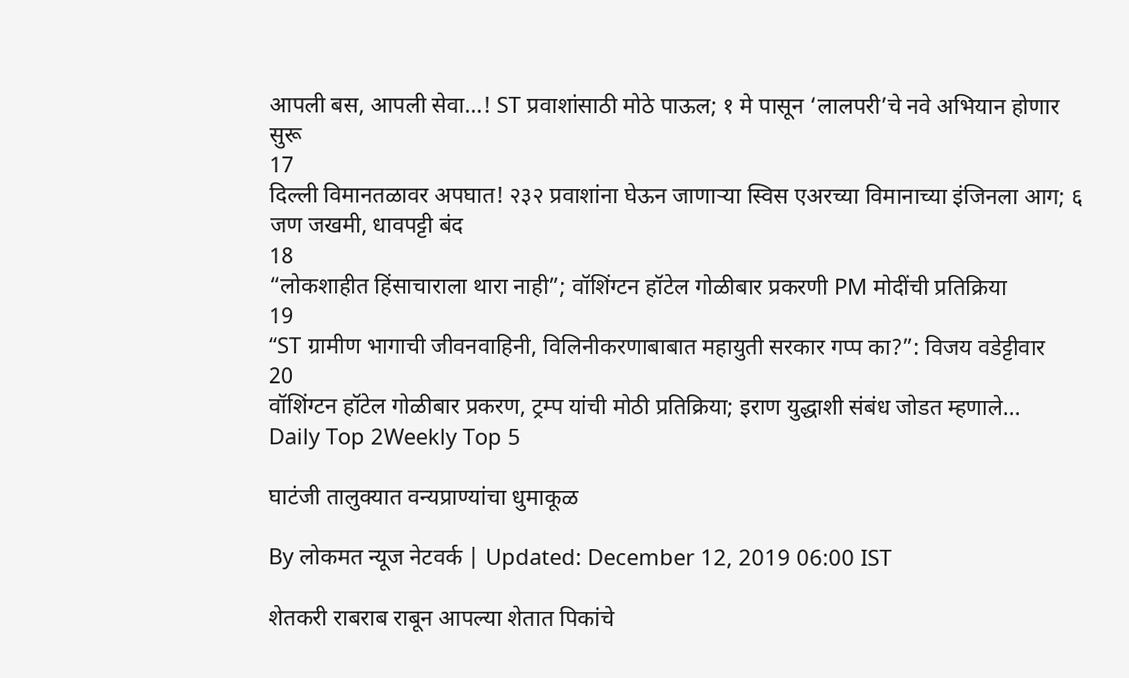आपली बस, आपली सेवा…! ST प्रवाशांसाठी मोठे पाऊल; १ मे पासून ‘लालपरी’चे नवे अभियान होणार सुरू
17
दिल्ली विमानतळावर अपघात! २३२ प्रवाशांना घेऊन जाणाऱ्या स्विस एअरच्या विमानाच्या इंजिनला आग; ६ जण जखमी, धावपट्टी बंद
18
“लोकशाहीत हिंसाचाराला थारा नाही”; वॉशिंग्टन हॉटेल गोळीबार प्रकरणी PM मोदींची प्रतिक्रिया
19
“ST ग्रामीण भागाची जीवनवाहिनी, विलिनीकरणाबाबात महायुती सरकार गप्प का?”: विजय वडेट्टीवार
20
वॉशिंग्टन हॉटेल गोळीबार प्रकरण, ट्रम्प यांची मोठी प्रतिक्रिया; इराण युद्धाशी संबंध जोडत म्हणाले…
Daily Top 2Weekly Top 5

घाटंजी तालुक्यात वन्यप्राण्यांचा धुमाकूळ

By लोकमत न्यूज नेटवर्क | Updated: December 12, 2019 06:00 IST

शेतकरी राबराब राबून आपल्या शेतात पिकांचे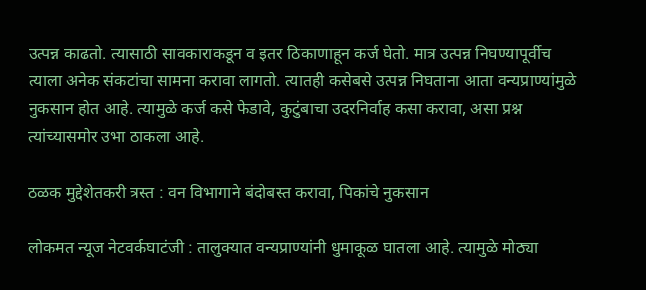उत्पन्न काढतो. त्यासाठी सावकाराकडून व इतर ठिकाणाहून कर्ज घेतो. मात्र उत्पन्न निघण्यापूर्वीच त्याला अनेक संकटांचा सामना करावा लागतो. त्यातही कसेबसे उत्पन्न निघताना आता वन्यप्राण्यांमुळे नुकसान होत आहे. त्यामुळे कर्ज कसे फेडावे, कुटुंबाचा उदरनिर्वाह कसा करावा, असा प्रश्न त्यांच्यासमोर उभा ठाकला आहे.

ठळक मुद्देशेतकरी त्रस्त : वन विभागाने बंदोबस्त करावा, पिकांचे नुकसान

लोकमत न्यूज नेटवर्कघाटंजी : तालुक्यात वन्यप्राण्यांनी धुमाकूळ घातला आहे. त्यामुळे मोठ्या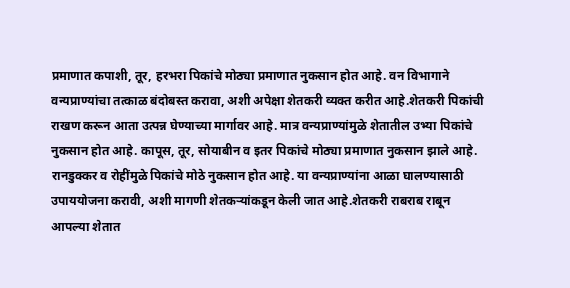प्रमाणात कपाशी, तूर, हरभरा पिकांचे मोठ्या प्रमाणात नुकसान होत आहे. वन विभागाने वन्यप्राण्यांचा तत्काळ बंदोबस्त करावा, अशी अपेक्षा शेतकरी व्यक्त करीत आहे.शेतकरी पिकांची राखण करून आता उत्पन्न घेण्याच्या मार्गावर आहे. मात्र वन्यप्राण्यांमुळे शेतातील उभ्या पिकांचे नुकसान होत आहे. कापूस, तूर, सोयाबीन व इतर पिकांचे मोठ्या प्रमाणात नुकसान झाले आहे. रानडुक्कर व रोहींमुळे पिकांचे मोठे नुकसान होत आहे. या वन्यप्राण्यांना आळा घालण्यासाठी उपाययोजना करावी, अशी मागणी शेतकऱ्यांकडून केली जात आहे.शेतकरी राबराब राबून आपल्या शेतात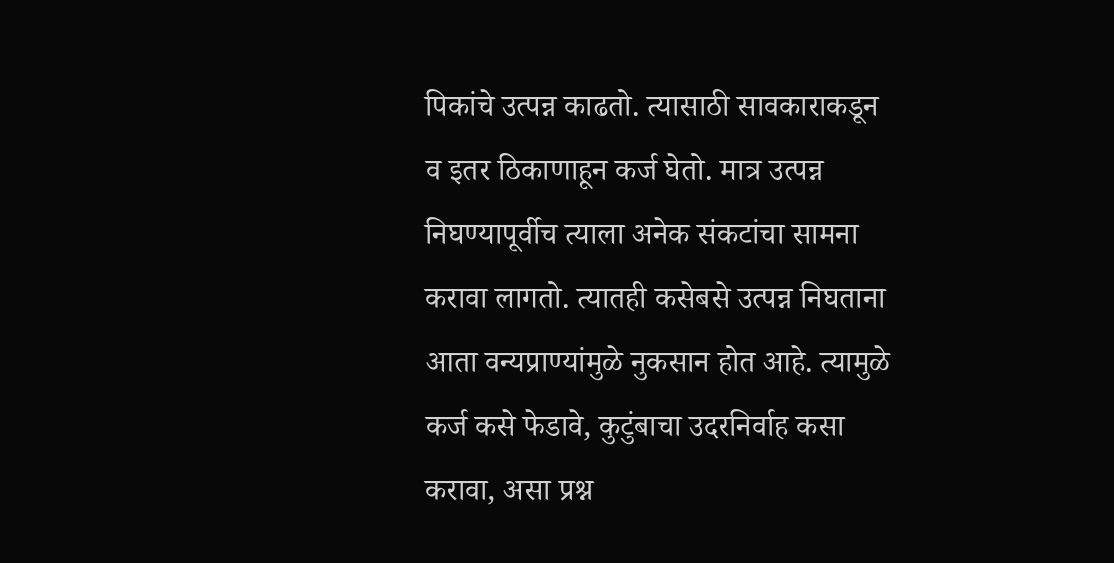पिकांचे उत्पन्न काढतो. त्यासाठी सावकाराकडून व इतर ठिकाणाहून कर्ज घेतो. मात्र उत्पन्न निघण्यापूर्वीच त्याला अनेक संकटांचा सामना करावा लागतो. त्यातही कसेबसे उत्पन्न निघताना आता वन्यप्राण्यांमुळे नुकसान होत आहे. त्यामुळे कर्ज कसे फेडावे, कुटुंबाचा उदरनिर्वाह कसा करावा, असा प्रश्न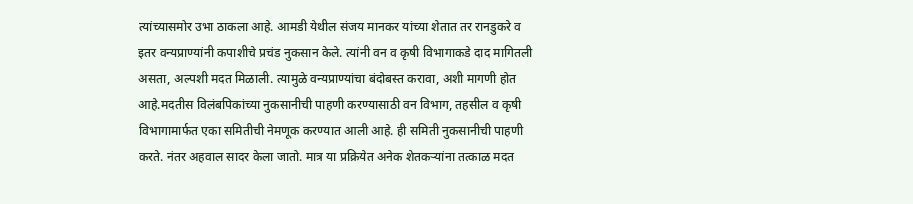त्यांच्यासमोर उभा ठाकला आहे. आमडी येथील संजय मानकर यांच्या शेतात तर रानडुकरे व इतर वन्यप्राण्यांनी कपाशीचे प्रचंड नुकसान केले. त्यांनी वन व कृषी विभागाकडे दाद मागितली असता, अल्पशी मदत मिळाली. त्यामुळे वन्यप्राण्यांचा बंदोबस्त करावा, अशी मागणी होत आहे.मदतीस विलंबपिकांच्या नुकसानीची पाहणी करण्यासाठी वन विभाग, तहसील व कृषी विभागामार्फत एका समितीची नेमणूक करण्यात आली आहे. ही समिती नुकसानीची पाहणी करते. नंतर अहवाल सादर केला जातो. मात्र या प्रक्रियेत अनेक शेतकऱ्यांना तत्काळ मदत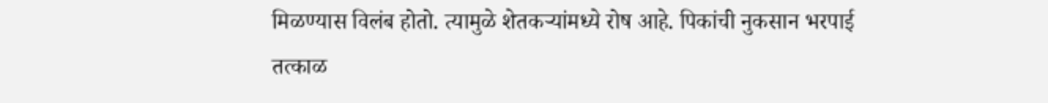मिळण्यास विलंब होतो. त्यामुळे शेतकऱ्यांमध्ये रोष आहे. पिकांची नुकसान भरपाई तत्काळ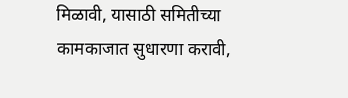मिळावी, यासाठी समितीच्या कामकाजात सुधारणा करावी,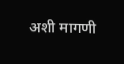अशी मागणी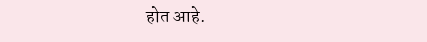होत आहे.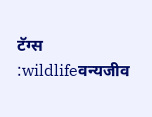टॅग्स :wildlifeवन्यजीव